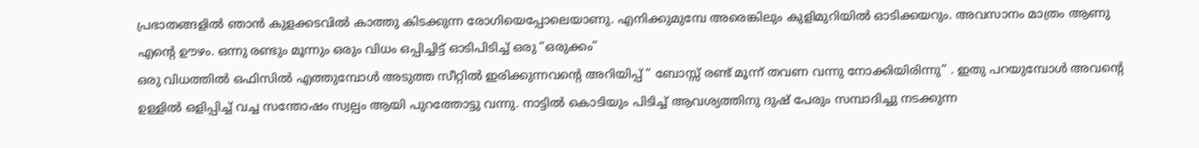പ്രഭാതങ്ങളിൽ ഞാൻ കുളക്കടവിൽ കാത്തു കിടക്കുന്ന രോഗിയെപ്പോലെയാണു. എനിക്കുമുമ്പേ അരെങ്കിലും കുളിമുറിയിൽ ഓടിക്കയറും. അവസാനം മാത്രം ആണു എന്റെ ഊഴം. ഒന്നു രണ്ടും മൂന്നും ഒരും വിധം ഒപ്പിച്ചിട്ട് ഓടിപിടിച്ച് ഒരു “ഒരുക്കം”
ഒരു വിധത്തിൽ ഒഫിസിൽ എത്തുമ്പോൾ അടുത്ത സീറ്റിൽ ഇരിക്കുന്നവന്റെ അറിയിപ്പ് “ ബോസ്സ് രണ്ട് മൂന്ന് തവണ വന്നു നോക്കിയിരിന്നു” . ഇതു പറയുമ്പോൾ അവന്റെ ഉള്ളിൽ ഒളിപ്പിച്ച് വച്ച സന്തോഷം സ്വല്പം ആയി പുറത്തോട്ടു വന്നു. നാട്ടിൽ കൊടിയും പിടിച്ച് ആവശ്യത്തിനു ദുഷ് പേരും സമ്പാദിച്ചു നടക്കുന്ന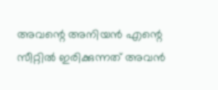അവന്റെ അനിയൻ എന്റെ സീറ്റിൽ ഇരിക്കുന്നത് അവൻ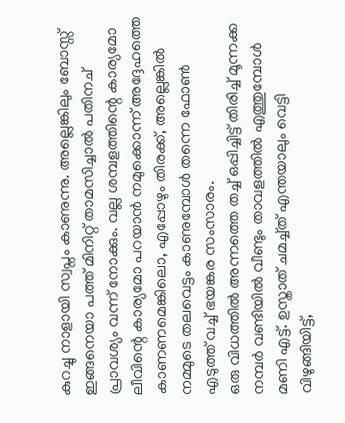കുറച്ചു നാളായി സ്വപ്നം കാണുന്നു. അല്ലെങ്കിലും ബോസ്സ് ഇങ്ങനെയാ പത്ത് മിനിറ്റ് താമസിച്ചാൽ പതിനച് പ്രാവശ്യം വന്ന് നോക്കും. വല്ല ശമ്പളത്തിന്റെ കാര്യമോ ലീവിന്റെ കാര്യമോ പറയാൻ നമുക്കൊന്ന് അദ്ദേഹത്തെ കാണണമെങ്കിലൊ, എപ്പോഴും തിരക്ക്, അല്ലെങ്കിൽ നമ്മുടെ തലവെട്ടം കാണുമ്പോൾ തന്നെ ഫോൺ എടുത്ത് വച്ച് ഭയങ്കര സംസാരം.
ഒരു വിധത്തിൽ അന്നത്തെ തച്ച് ഒപ്പിച്ചിട്ട് തിരിച്ച് മൂന്നക്ക നമ്പർ വണ്ടിയിൽ വീണ്ടും താവളത്തിൽ എത്തുമ്പോൾ മണി എട്ട്. ഉസ്താത് ചമച്ച്ത് എന്തയാലും വെട്ടി വിഴുങ്ങിയിട്ട്,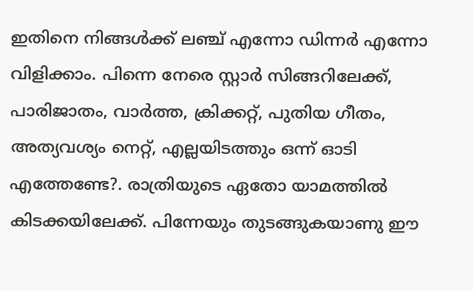ഇതിനെ നിങ്ങൾക്ക് ലഞ്ച് എന്നോ ഡിന്നർ എന്നോ വിളിക്കാം. പിന്നെ നേരെ സ്റ്റാർ സിങ്ങറിലേക്ക്, പാരിജാതം, വാർത്ത, ക്രിക്കറ്റ്, പുതിയ ഗീതം, അത്യവശ്യം നെറ്റ്, എല്ലയിടത്തും ഒന്ന് ഓടി എത്തേണ്ടേ?. രാത്രിയുടെ ഏതോ യാമത്തിൽ കിടക്കയിലേക്ക്. പിന്നേയും തുടങ്ങുകയാണു ഈ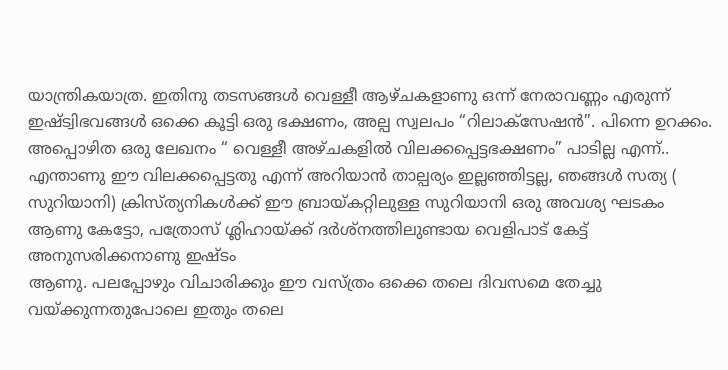യാന്ത്രികയാത്ര. ഇതിനു തടസങ്ങൾ വെള്ളീ ആഴ്ചകളാണു ഒന്ന് നേരാവണ്ണം എരുന്ന് ഇഷ്ട്വിഭവങ്ങൾ ഒക്കെ കൂട്ടി ഒരു ഭക്ഷണം, അല്പ സ്വലപം “റിലാക്സേഷൻ”. പിന്നെ ഉറക്കം. അപ്പൊഴിത ഒരു ലേഖനം “ വെള്ളീ അഴ്ചകളിൽ വിലക്കപ്പെട്ടഭക്ഷണം” പാടില്ല എന്ന്.. എന്താണു ഈ വിലക്കപ്പെട്ടതു എന്ന് അറിയാൻ താല്പര്യം ഇല്ലഞ്ഞിട്ടല്ല, ഞങ്ങൾ സത്യ ( സുറിയാനി) ക്രിസ്ത്യനികൾക്ക് ഈ ബ്രായ്കറ്റിലുള്ള സുറിയാനി ഒരു അവശ്യ ഘടകം ആണു കേട്ടോ, പത്രോസ് ശ്ലിഹായ്ക്ക് ദർശ്നത്തിലുണ്ടായ വെളിപാട് കേട്ട് അനുസരിക്കനാണു ഇഷ്ടം
ആണു. പലപ്പോഴും വിചാരിക്കും ഈ വസ്ത്രം ഒക്കെ തലെ ദിവസമെ തേച്ചു വയ്ക്കുന്നതുപോലെ ഇതും തലെ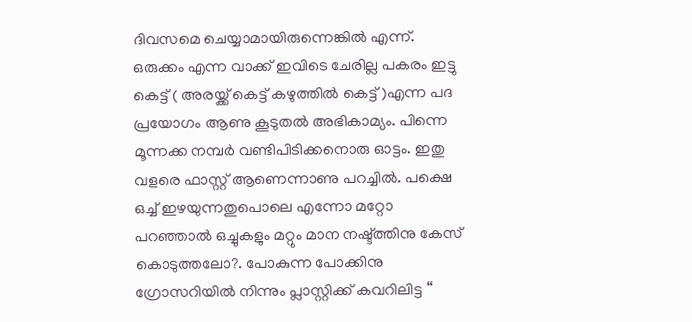ദിവസമെ ചെയ്യാമായിരുന്നെങ്കിൽ എന്ന്. ഒരുക്കം എന്ന വാക്ക് ഇവിടെ ചേരില്ല പകരം ഇട്ടു കെട്ട് ( അരയ്ക്ക് കെട്ട് കഴുത്തിൽ കെട്ട് )എന്ന പദ പ്രയോഗം ആണു കൂടുതൽ അഭികാമ്യം. പിന്നെ മൂന്നക്ക നമ്പർ വണ്ടിപിടിക്കനൊരു ഓട്ടം. ഇതു വളരെ ഫാസ്റ്റ് ആണെന്നാണു പറച്ചിൽ. പക്ഷെ ഒച്ച് ഇഴയുന്നതുപൊലെ എന്നോ മറ്റോ പറഞ്ഞാൽ ഒച്ചുകളും മറ്റും മാന നഷ്ട്ത്തിനു കേസ് കൊടുത്തലോ?. പോകുന്ന പോക്കിനു ഗ്രോസറിയിൽ നിന്നും പ്ലാസ്റ്റിക്ക് കവറിലിട്ട “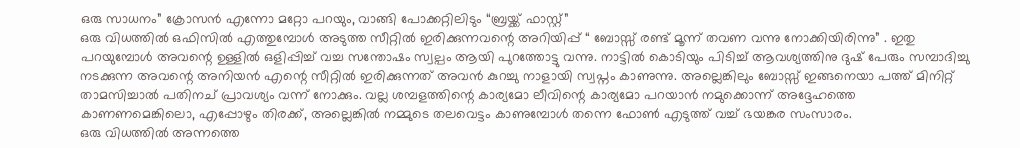ഒരു സാധനം” ക്രോസൻ എന്നോ മറ്റോ പറയും, വാങ്ങി പോക്കറ്റിലിടും “ബ്രയ്ക്ക് ഫാസ്റ്റ്”
ഒരു വിധത്തിൽ ഒഫിസിൽ എത്തുമ്പോൾ അടുത്ത സീറ്റിൽ ഇരിക്കുന്നവന്റെ അറിയിപ്പ് “ ബോസ്സ് രണ്ട് മൂന്ന് തവണ വന്നു നോക്കിയിരിന്നു” . ഇതു പറയുമ്പോൾ അവന്റെ ഉള്ളിൽ ഒളിപ്പിച്ച് വച്ച സന്തോഷം സ്വല്പം ആയി പുറത്തോട്ടു വന്നു. നാട്ടിൽ കൊടിയും പിടിച്ച് ആവശ്യത്തിനു ദുഷ് പേരും സമ്പാദിച്ചു നടക്കുന്ന അവന്റെ അനിയൻ എന്റെ സീറ്റിൽ ഇരിക്കുന്നത് അവൻ കുറച്ചു നാളായി സ്വപ്നം കാണുന്നു. അല്ലെങ്കിലും ബോസ്സ് ഇങ്ങനെയാ പത്ത് മിനിറ്റ് താമസിച്ചാൽ പതിനച് പ്രാവശ്യം വന്ന് നോക്കും. വല്ല ശമ്പളത്തിന്റെ കാര്യമോ ലീവിന്റെ കാര്യമോ പറയാൻ നമുക്കൊന്ന് അദ്ദേഹത്തെ കാണണമെങ്കിലൊ, എപ്പോഴും തിരക്ക്, അല്ലെങ്കിൽ നമ്മുടെ തലവെട്ടം കാണുമ്പോൾ തന്നെ ഫോൺ എടുത്ത് വച്ച് ഭയങ്കര സംസാരം.
ഒരു വിധത്തിൽ അന്നത്തെ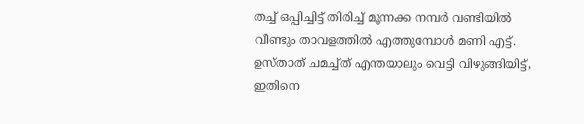തച്ച് ഒപ്പിച്ചിട്ട് തിരിച്ച് മൂന്നക്ക നമ്പർ വണ്ടിയിൽ വീണ്ടും താവളത്തിൽ എത്തുമ്പോൾ മണി എട്ട്. ഉസ്താത് ചമച്ച്ത് എന്തയാലും വെട്ടി വിഴുങ്ങിയിട്ട്, ഇതിനെ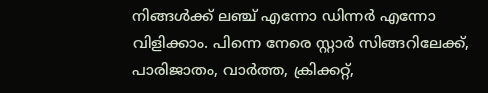നിങ്ങൾക്ക് ലഞ്ച് എന്നോ ഡിന്നർ എന്നോ വിളിക്കാം. പിന്നെ നേരെ സ്റ്റാർ സിങ്ങറിലേക്ക്, പാരിജാതം, വാർത്ത, ക്രിക്കറ്റ്,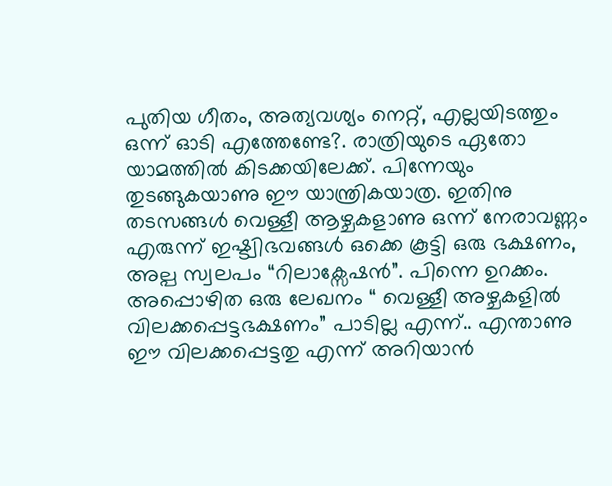പുതിയ ഗീതം, അത്യവശ്യം നെറ്റ്, എല്ലയിടത്തും ഒന്ന് ഓടി എത്തേണ്ടേ?. രാത്രിയുടെ ഏതോ യാമത്തിൽ കിടക്കയിലേക്ക്. പിന്നേയും തുടങ്ങുകയാണു ഈ യാന്ത്രികയാത്ര. ഇതിനു തടസങ്ങൾ വെള്ളീ ആഴ്ചകളാണു ഒന്ന് നേരാവണ്ണം എരുന്ന് ഇഷ്ട്വിഭവങ്ങൾ ഒക്കെ കൂട്ടി ഒരു ഭക്ഷണം, അല്പ സ്വലപം “റിലാക്സേഷൻ”. പിന്നെ ഉറക്കം. അപ്പൊഴിത ഒരു ലേഖനം “ വെള്ളീ അഴ്ചകളിൽ വിലക്കപ്പെട്ടഭക്ഷണം” പാടില്ല എന്ന്.. എന്താണു ഈ വിലക്കപ്പെട്ടതു എന്ന് അറിയാൻ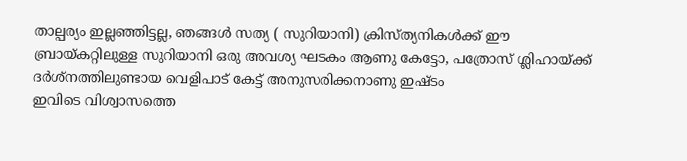താല്പര്യം ഇല്ലഞ്ഞിട്ടല്ല, ഞങ്ങൾ സത്യ ( സുറിയാനി) ക്രിസ്ത്യനികൾക്ക് ഈ ബ്രായ്കറ്റിലുള്ള സുറിയാനി ഒരു അവശ്യ ഘടകം ആണു കേട്ടോ, പത്രോസ് ശ്ലിഹായ്ക്ക് ദർശ്നത്തിലുണ്ടായ വെളിപാട് കേട്ട് അനുസരിക്കനാണു ഇഷ്ടം
ഇവിടെ വിശ്വാസത്തെ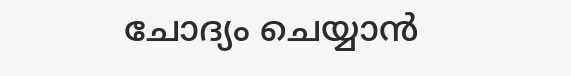ചോദ്യം ചെയ്യാൻ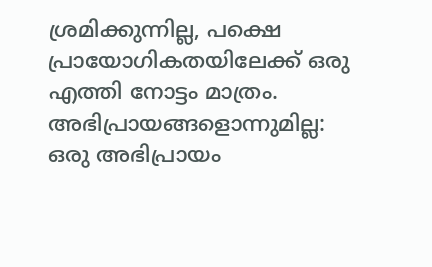ശ്രമിക്കുന്നില്ല, പക്ഷെ പ്രായോഗികതയിലേക്ക് ഒരു എത്തി നോട്ടം മാത്രം.
അഭിപ്രായങ്ങളൊന്നുമില്ല:
ഒരു അഭിപ്രായം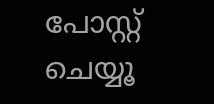പോസ്റ്റ് ചെയ്യൂ